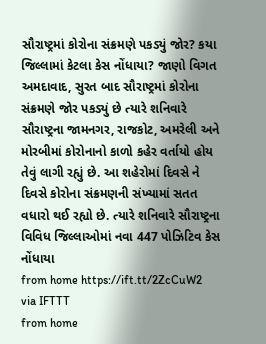સૌરાષ્ટ્રમાં કોરોના સંક્રમણે પકડ્યું જોર? કયા જિલ્લામાં કેટલા કેસ નોંધાયા? જાણો વિગત
અમદાવાદ, સુરત બાદ સૌરાષ્ટ્રમાં કોરોના સંક્રમણે જોર પકડ્યું છે ત્યારે શનિવારે સૌરાષ્ટ્રના જામનગર, રાજકોટ, અમરેલી અને મોરબીમાં કોરોનાનો કાળો કહેર વર્તાયો હોય તેવું લાગી રહ્યું છે. આ શહેરોમાં દિવસે ને દિવસે કોરોના સંક્રમણની સંખ્યામાં સતત વધારો થઈ રહ્યો છે. ત્યારે શનિવારે સૌરાષ્ટ્રના વિવિધ જિલ્લાઓમાં નવા 447 પોઝિટિવ કેસ નોંધાયા
from home https://ift.tt/2ZcCuW2
via IFTTT
from home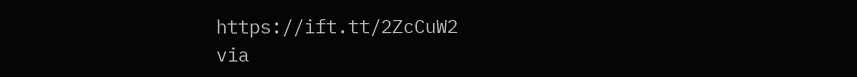https://ift.tt/2ZcCuW2
via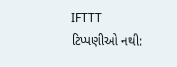IFTTT
ટિપ્પણીઓ નથી: